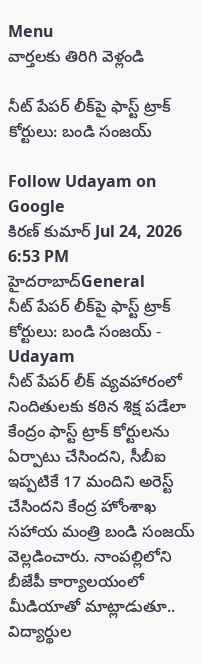Menu
వార్తలకు తిరిగి వెళ్లండి

నీట్ పేపర్ లీక్‌పై ఫాస్ట్ ట్రాక్ కోర్టులు: బండి సంజయ్

Follow Udayam on Google
కిరణ్ కుమార్ Jul 24, 2026 6:53 PM హైదరాబాద్General
నీట్ పేపర్ లీక్‌పై ఫాస్ట్ ట్రాక్ కోర్టులు: బండి సంజయ్ - Udayam
నీట్ పేపర్ లీక్ వ్యవహారంలో నిందితులకు కఠిన శిక్ష పడేలా కేంద్రం ఫాస్ట్ ట్రాక్ కోర్టులను ఏర్పాటు చేసిందని, సీబీఐ ఇప్పటికే 17 మందిని అరెస్ట్ చేసిందని కేంద్ర హోంశాఖ సహాయ మంత్రి బండి సంజయ్ వెల్లడించారు. నాంపల్లిలోని బీజేపీ కార్యాలయంలో మీడియాతో మాట్లాడుతూ.. విద్యార్థుల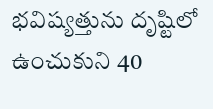భవిష్యత్తును దృష్టిలో ఉంచుకుని 40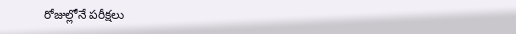రోజుల్లోనే పరీక్షలు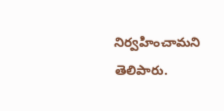నిర్వహించామని తెలిపారు.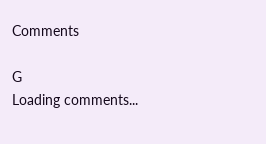Comments

G
Loading comments...